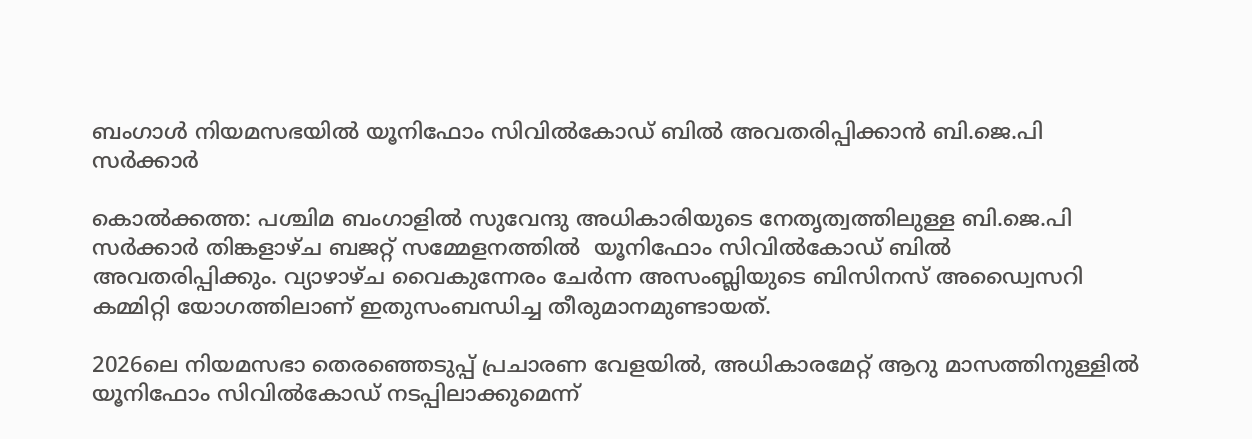ബംഗാൾ നിയമസഭയിൽ യൂനിഫോം സിവിൽകോഡ് ബിൽ അവതരിപ്പിക്കാൻ ബി.ജെ.പി സർക്കാർ

കൊൽക്കത്ത: പശ്ചിമ ബംഗാളിൽ സുവേന്ദു അധികാരിയുടെ നേതൃത്വത്തിലുള്ള ബി.ജെ.പി സർക്കാർ തിങ്കളാഴ്ച ബജറ്റ് സമ്മേളനത്തിൽ  യൂനിഫോം സിവിൽകോഡ് ബിൽ അവതരിപ്പിക്കും. വ്യാഴാഴ്ച വൈകുന്നേരം ചേർന്ന അസംബ്ലിയുടെ ബിസിനസ് അഡ്വൈസറി കമ്മിറ്റി യോഗത്തിലാണ് ഇതുസംബന്ധിച്ച തീരുമാനമുണ്ടായത്.

2026ലെ നിയമസഭാ തെരഞ്ഞെടുപ്പ് പ്രചാരണ വേളയിൽ, അധികാരമേറ്റ് ആറു മാസത്തിനുള്ളിൽ യൂനിഫോം സിവിൽകോഡ് നടപ്പിലാക്കുമെന്ന്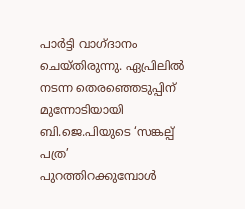പാർട്ടി വാഗ്ദാനം ചെയ്തിരുന്നു. ഏപ്രിലിൽ നടന്ന തെരഞ്ഞെടുപ്പിന് മുന്നോടിയായി ബി.ജെ.പിയുടെ ‘സങ്കല്പ് പത്ര’ പുറത്തിറക്കുമ്പോൾ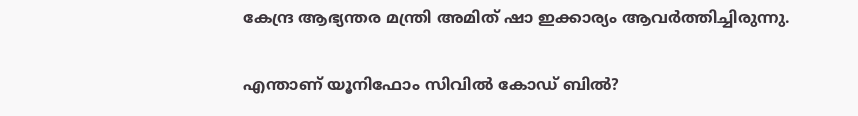കേന്ദ്ര ആഭ്യന്തര മന്ത്രി അമിത് ഷാ ഇക്കാര്യം ആവർത്തിച്ചിരുന്നു.

എന്താണ് യൂനിഫോം സിവിൽ കോഡ് ബിൽ?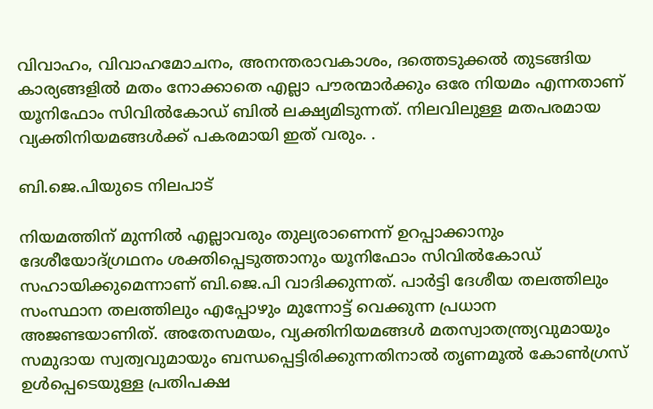വിവാഹം, വിവാഹമോചനം, അനന്തരാവകാശം, ദത്തെടുക്കൽ തുടങ്ങിയ കാര്യങ്ങളിൽ മതം നോക്കാതെ എല്ലാ പൗരന്മാർക്കും ഒരേ നിയമം എന്നതാണ് യൂനിഫോം സിവിൽകോഡ് ബിൽ ലക്ഷ്യമിടുന്നത്. നിലവിലുള്ള മതപരമായ വ്യക്തിനിയമങ്ങൾക്ക് പകരമായി ഇത് വരും. .

ബി.ജെ.പിയുടെ നിലപാട്

നിയമത്തിന് മുന്നിൽ എല്ലാവരും തുല്യരാണെന്ന് ഉറപ്പാക്കാനും ദേശീയോദ്ഗ്രഥനം ശക്തിപ്പെടുത്താനും യൂനിഫോം സിവിൽകോഡ് സഹായിക്കുമെന്നാണ് ബി.ജെ.പി വാദിക്കുന്നത്. പാർട്ടി ദേശീയ തലത്തിലും സംസ്ഥാന തലത്തിലും എപ്പോഴും മുന്നോട്ട് വെക്കുന്ന പ്രധാന അജണ്ടയാണിത്. അതേസമയം, വ്യക്തിനിയമങ്ങൾ മതസ്വാതന്ത്ര്യവുമായും സമുദായ സ്വത്വവുമായും ബന്ധപ്പെട്ടിരിക്കുന്നതിനാൽ തൃണമൂൽ കോൺഗ്രസ് ഉൾപ്പെടെയുള്ള പ്രതിപക്ഷ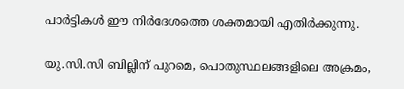പാർട്ടികൾ ഈ നിർദേശത്തെ ശക്തമായി എതിർക്കുന്നു.

യു.സി.സി ബില്ലിന് പുറമെ, പൊതുസ്ഥലങ്ങളിലെ അക്രമം,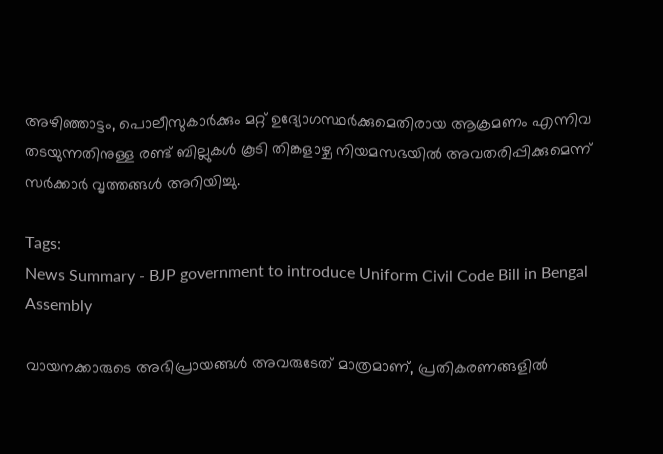അഴിഞ്ഞാട്ടം, പൊലീസുകാർക്കും മറ്റ് ഉദ്യോഗസ്ഥർക്കുമെതിരായ ആക്രമണം എന്നിവ തടയുന്നതിനുള്ള രണ്ട് ബില്ലുകൾ കൂടി തിങ്കളാഴ്ച നിയമസഭയിൽ അവതരിപ്പിക്കുമെന്ന് സർക്കാർ വൃത്തങ്ങൾ അറിയിച്ചു.

Tags:
News Summary - BJP government to introduce Uniform Civil Code Bill in Bengal Assembly

വായനക്കാരുടെ അഭിപ്രായങ്ങള്‍ അവരുടേത് മാത്രമാണ്, പ്രതികരണങ്ങളിൽ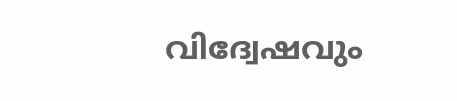വിദ്വേഷവും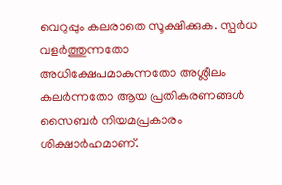വെറുപ്പും കലരാതെ സൂക്ഷിക്കുക. സ്പർധ വളർത്തുന്നതോ അധിക്ഷേപമാകുന്നതോ അശ്ലീലം കലർന്നതോ ആയ പ്രതികരണങ്ങൾ സൈബർ നിയമപ്രകാരം ശിക്ഷാർഹമാണ്.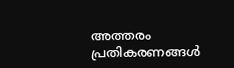അത്തരം പ്രതികരണങ്ങൾ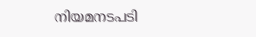നിയമനടപടി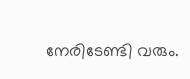നേരിടേണ്ടി വരും.